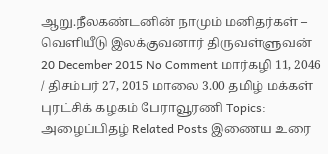ஆறு.நீலகண்டனின் நாமும் மனிதர்கள் – வெளியீடு இலக்குவனார் திருவள்ளுவன் 20 December 2015 No Comment மார்கழி 11, 2046 / திசம்பர் 27, 2015 மாலை 3.00 தமிழ் மக்கள் புரட்சிக் கழகம் பேராவூரணி Topics: அழைப்பிதழ் Related Posts இணைய உரை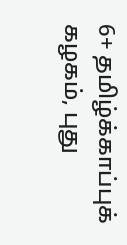6+ தமிழ்க்காப்புக் கழகம், புது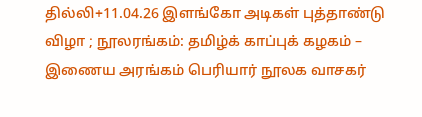தில்லி+11.04.26 இளங்கோ அடிகள் புத்தாண்டு விழா ; நூலரங்கம்: தமிழ்க் காப்புக் கழகம் – இணைய அரங்கம் பெரியார் நூலக வாசகர்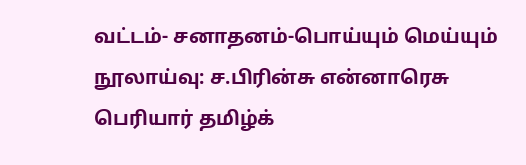வட்டம்- சனாதனம்-பொய்யும் மெய்யும் நூலாய்வு: ச.பிரின்சு என்னாரெசு பெரியார் தமிழ்க்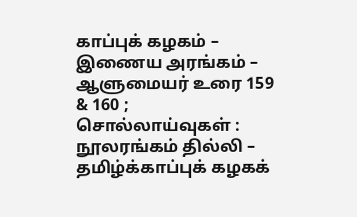காப்புக் கழகம் – இணைய அரங்கம் – ஆளுமையர் உரை 159 & 160 ; சொல்லாய்வுகள் : நூலரங்கம் தில்லி – தமிழ்க்காப்புக் கழகக்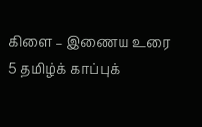கிளை – இணைய உரை 5 தமிழ்க் காப்புக்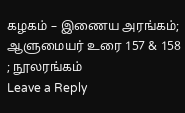கழகம் – இணைய அரங்கம்; ஆளுமையர் உரை 157 & 158 ; நூலரங்கம்
Leave a Reply